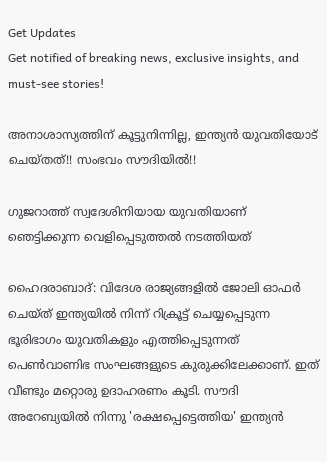Get Updates
Get notified of breaking news, exclusive insights, and must-see stories!

അനാശാസ്യത്തിന് കൂട്ടുനിന്നില്ല, ഇന്ത്യന്‍ യുവതിയോട് ചെയ്തത്!! സംഭവം സൗദിയില്‍!!

ഗുജറാത്ത് സ്വദേശിനിയായ യുവതിയാണ് ഞെട്ടിക്കുന്ന വെളിപ്പെടുത്തല്‍ നടത്തിയത്

ഹൈദരാബാദ്: വിദേശ രാജ്യങ്ങളില്‍ ജോലി ഓഫര്‍ ചെയ്ത് ഇന്ത്യയില്‍ നിന്ന് റിക്രൂട്ട് ചെയ്യപ്പെടുന്ന ഭൂരിഭാഗം യുവതികളും എത്തിപ്പെടുന്നത് പെണ്‍വാണിഭ സംഘങ്ങളുടെ കുരുക്കിലേക്കാണ്. ഇത് വീണ്ടും മറ്റൊരു ഉദാഹരണം കൂടി. സൗദി അറേബ്യയില്‍ നിന്നു 'രക്ഷപ്പെട്ടെത്തിയ' ഇന്ത്യന്‍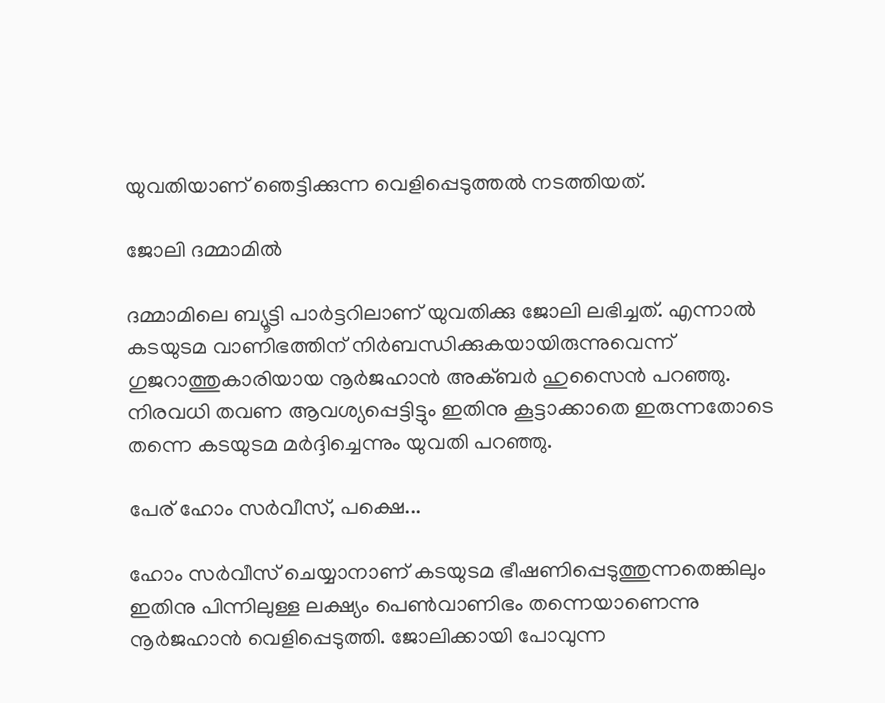യുവതിയാണ് ഞെട്ടിക്കുന്ന വെളിപ്പെടുത്തല്‍ നടത്തിയത്.

ജോലി ദമ്മാമില്‍

ദമ്മാമിലെ ബ്യൂട്ടി പാര്‍ട്ടറിലാണ് യുവതിക്കു ജോലി ലഭിച്ചത്. എന്നാല്‍ കടയുടമ വാണിഭത്തിന് നിര്‍ബന്ധിക്കുകയായിരുന്നുവെന്ന് ഗുജറാത്തുകാരിയായ നൂര്‍ജഹാന്‍ അക്ബര്‍ ഹുസൈന്‍ പറഞ്ഞു. നിരവധി തവണ ആവശ്യപ്പെട്ടിട്ടും ഇതിനു കൂട്ടാക്കാതെ ഇരുന്നതോടെ തന്നെ കടയുടമ മര്‍ദ്ദിച്ചെന്നും യുവതി പറഞ്ഞു.

പേര് ഹോം സര്‍വീസ്, പക്ഷെ...

ഹോം സര്‍വീസ് ചെയ്യാനാണ് കടയുടമ ഭീഷണിപ്പെടുത്തുന്നതെങ്കിലും ഇതിനു പിന്നിലുള്ള ലക്ഷ്യം പെണ്‍വാണിഭം തന്നെയാണെന്നു നൂര്‍ജഹാന്‍ വെളിപ്പെടുത്തി. ജോലിക്കായി പോവുന്ന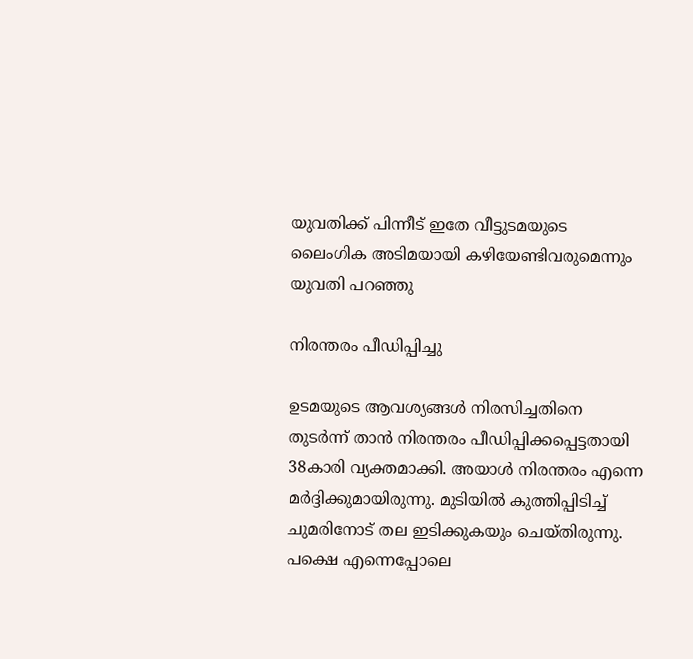യുവതിക്ക് പിന്നീട് ഇതേ വീട്ടുടമയുടെ ലൈംഗിക അടിമയായി കഴിയേണ്ടിവരുമെന്നും യുവതി പറഞ്ഞു

നിരന്തരം പീഡിപ്പിച്ചു

ഉടമയുടെ ആവശ്യങ്ങള്‍ നിരസിച്ചതിനെ തുടര്‍ന്ന് താന്‍ നിരന്തരം പീഡിപ്പിക്കപ്പെട്ടതായി 38കാരി വ്യക്തമാക്കി. അയാള്‍ നിരന്തരം എന്നെ മര്‍ദ്ദിക്കുമായിരുന്നു. മുടിയില്‍ കുത്തിപ്പിടിച്ച് ചുമരിനോട് തല ഇടിക്കുകയും ചെയ്തിരുന്നു. പക്ഷെ എന്നെപ്പോലെ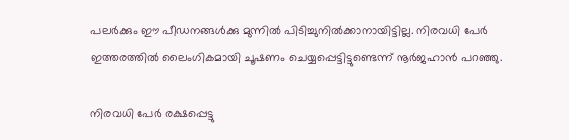പലര്‍ക്കും ഈ പീഡനങ്ങള്‍ക്കു മുന്നില്‍ പിടിച്ചുനില്‍ക്കാനായിട്ടില്ല. നിരവധി പേര്‍ ഇത്തരത്തില്‍ ലൈംഗികമായി ചൂഷണം ചെയ്യപ്പെട്ടിട്ടുണ്ടെന്ന് നൂര്‍ജഹാന്‍ പറഞ്ഞു.

നിരവധി പേര്‍ രക്ഷപ്പെട്ടു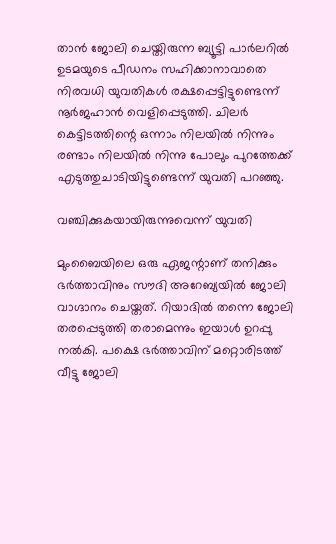താന്‍ ജോലി ചെയ്തിരുന്ന ബ്യൂട്ടി പാര്‍ലറില്‍ ഉടമയുടെ പീഡനം സഹിക്കാനാവാതെ നിരവധി യുവതികള്‍ രക്ഷപ്പെട്ടിട്ടുണ്ടെന്ന് നൂര്‍ജഹാന്‍ വെളിപ്പെടുത്തി. ചിലര്‍ കെട്ടിടത്തിന്റെ ഒന്നാം നിലയില്‍ നിന്നും രണ്ടാം നിലയില്‍ നിന്നു പോലും പുറത്തേക്ക് എടുത്തുചാടിയിട്ടുണ്ടെന്ന് യുവതി പറഞ്ഞു.

വഞ്ചിക്കുകയായിരുന്നുവെന്ന് യുവതി

മുംബൈയിലെ ഒരു ഏജന്റാണ് തനിക്കും ഭര്‍ത്താവിനും സൗദി അറേബ്യയില്‍ ജോലി വാഗ്ദാനം ചെയ്തത്. റിയാദില്‍ തന്നെ ജോലി തരപ്പെടുത്തി തരാമെന്നും ഇയാള്‍ ഉറപ്പു നല്‍കി. പക്ഷെ ഭര്‍ത്താവിന് മറ്റൊരിടത്ത് വീട്ടു ജോലി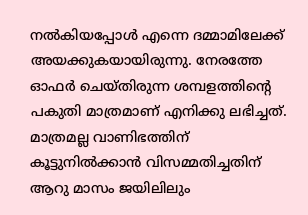നല്‍കിയപ്പോള്‍ എന്നെ ദമ്മാമിലേക്ക് അയക്കുകയായിരുന്നു. നേരത്തേ ഓഫര്‍ ചെയ്തിരുന്ന ശമ്പളത്തിന്റെ പകുതി മാത്രമാണ് എനിക്കു ലഭിച്ചത്. മാത്രമല്ല വാണിഭത്തിന് കൂട്ടുനില്‍ക്കാന്‍ വിസമ്മതിച്ചതിന് ആറു മാസം ജയിലിലും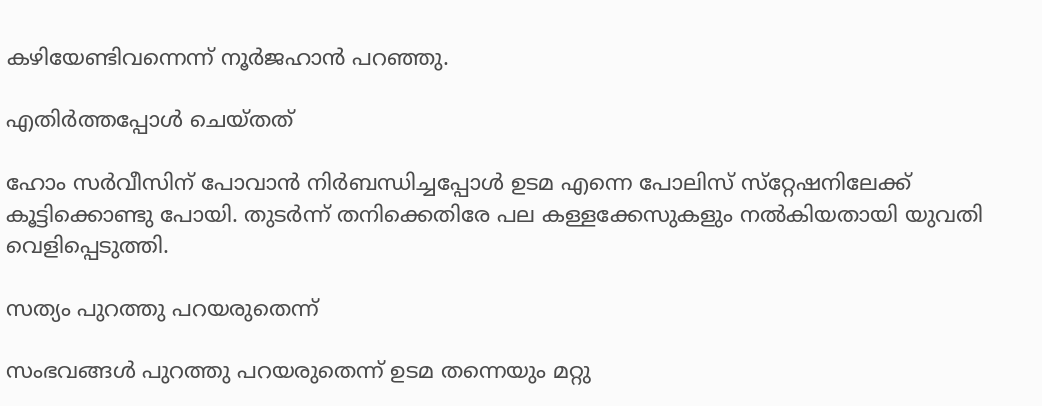കഴിയേണ്ടിവന്നെന്ന് നൂര്‍ജഹാന്‍ പറഞ്ഞു.

എതിര്‍ത്തപ്പോള്‍ ചെയ്തത്

ഹോം സര്‍വീസിന് പോവാന്‍ നിര്‍ബന്ധിച്ചപ്പോള്‍ ഉടമ എന്നെ പോലിസ് സ്‌റ്റേഷനിലേക്ക് കൂട്ടിക്കൊണ്ടു പോയി. തുടര്‍ന്ന് തനിക്കെതിരേ പല കള്ളക്കേസുകളും നല്‍കിയതായി യുവതി വെളിപ്പെടുത്തി.

സത്യം പുറത്തു പറയരുതെന്ന്

സംഭവങ്ങള്‍ പുറത്തു പറയരുതെന്ന് ഉടമ തന്നെയും മറ്റു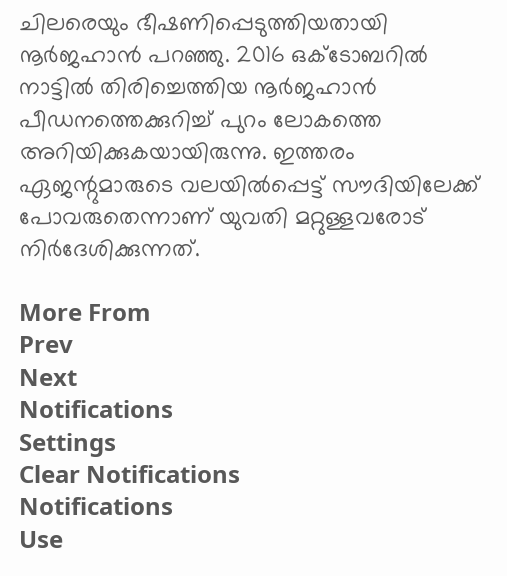ചിലരെയും ഭീഷണിപ്പെടുത്തിയതായി നൂര്‍ജഹാന്‍ പറഞ്ഞു. 2016 ഒക്ടോബറില്‍ നാട്ടില്‍ തിരിച്ചെത്തിയ നൂര്‍ജഹാന്‍ പീഡനത്തെക്കുറിച്ച് പുറം ലോകത്തെ അറിയിക്കുകയായിരുന്നു. ഇത്തരം ഏജന്റുമാരുടെ വലയില്‍പ്പെട്ട് സൗദിയിലേക്ക് പോവരുതെന്നാണ് യുവതി മറ്റുള്ളവരോട് നിര്‍ദേശിക്കുന്നത്.

More From
Prev
Next
Notifications
Settings
Clear Notifications
Notifications
Use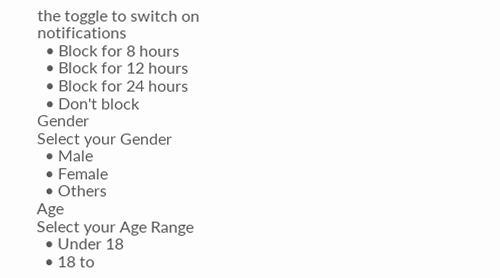the toggle to switch on notifications
  • Block for 8 hours
  • Block for 12 hours
  • Block for 24 hours
  • Don't block
Gender
Select your Gender
  • Male
  • Female
  • Others
Age
Select your Age Range
  • Under 18
  • 18 to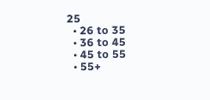25
  • 26 to 35
  • 36 to 45
  • 45 to 55
  • 55+